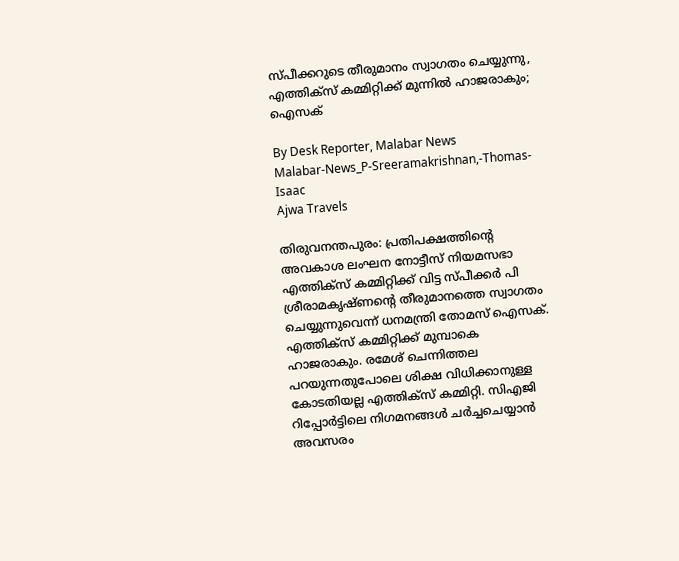സ്‌പീക്കറുടെ തീരുമാനം സ്വാഗതം ചെയ്യുന്നു, എത്തിക്‌സ് കമ്മിറ്റിക്ക് മുന്നിൽ ഹാജരാകും; ഐസക്

By Desk Reporter, Malabar News
Malabar-News_P-Sreeramakrishnan,-Thomas-Isaac
Ajwa Travels

തിരുവനന്തപുരം: പ്രതിപക്ഷത്തിന്റെ അവകാശ ലംഘന നോട്ടീസ് നിയമസഭാ എത്തിക്‌സ് കമ്മിറ്റിക്ക് വിട്ട സ്‌പീക്കർ പി ശ്രീരാമകൃഷ്‌ണന്റെ തീരുമാനത്തെ സ്വാഗതം ചെയ്യുന്നുവെന്ന് ധനമന്ത്രി തോമസ് ഐസക്. എത്തിക്‌സ് കമ്മിറ്റിക്ക് മുമ്പാകെ ഹാജരാകും. രമേശ് ചെന്നിത്തല പറയുന്നതുപോലെ ശിക്ഷ വിധിക്കാനുള്ള കോടതിയല്ല എത്തിക്‌സ് കമ്മിറ്റി. സിഎജി റിപ്പോർട്ടിലെ നിഗമനങ്ങൾ ചർച്ചചെയ്യാൻ അവസരം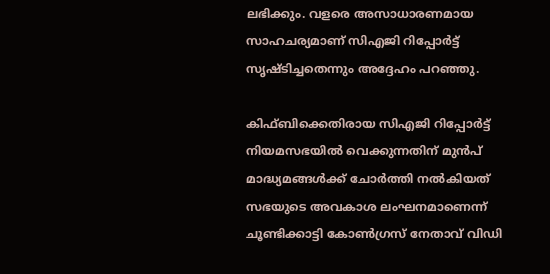ലഭിക്കും. വളരെ അസാധാരണമായ സാഹചര്യമാണ് സിഎജി റിപ്പോർട്ട് സൃഷ്‌ടിച്ചതെന്നും അദ്ദേഹം പറഞ്ഞു.

കിഫ്ബിക്കെതിരായ സിഎജി റിപ്പോര്‍ട്ട് നിയമസഭയിൽ വെക്കുന്നതിന് മുൻപ് മാദ്ധ്യമങ്ങള്‍ക്ക് ചോര്‍ത്തി നല്‍കിയത് സഭയുടെ അവകാശ ലംഘനമാണെന്ന് ചൂണ്ടിക്കാട്ടി കോണ്‍ഗ്രസ് നേതാവ് വിഡി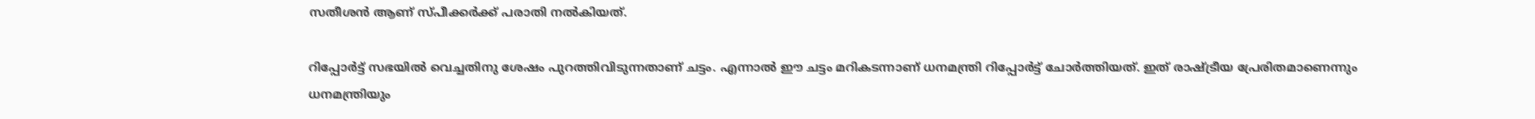സതീശന്‍ ആണ് സ്‌പീക്കർക്ക് പരാതി നല്‍കിയത്.

റിപ്പോർട്ട് സഭയിൽ വെച്ചതിനു ശേഷം പുറത്തിവിടുന്നതാണ് ചട്ടം. എന്നാൽ ഈ ചട്ടം മറികടന്നാണ് ധനമന്ത്രി റിപ്പോർട്ട് ചോർത്തിയത്. ഇത് രാഷ്‌ട്രീയ പ്രേരിതമാണെന്നും ധനമന്ത്രിയും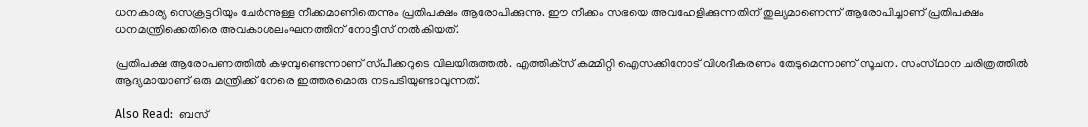ധനകാര്യ സെക്രട്ടറിയും ചേർന്നുള്ള നീക്കമാണിതെന്നും പ്രതിപക്ഷം ആരോപിക്കുന്നു. ഈ നീക്കം സഭയെ അവഹേളിക്കുന്നതിന് തുല്യമാണെന്ന് ആരോപിച്ചാണ് പ്രതിപക്ഷം ധനമന്ത്രിക്കെതിരെ അവകാശലംഘനത്തിന് നോട്ടീസ് നൽകിയത്.

പ്രതിപക്ഷ ആരോപണത്തില്‍ കഴമ്പുണ്ടെന്നാണ് സ്‌പീക്കറുടെ വിലയിരുത്തല്‍. എത്തിക്‌സ് കമ്മിറ്റി ഐസക്കിനോട് വിശദീകരണം തേടുമെന്നാണ് സൂചന. സംസ്‌ഥാന ചരിത്രത്തിൽ ആദ്യമായാണ് ഒരു മന്ത്രിക്ക് നേരെ ഇത്തരമൊരു നടപടിയുണ്ടാവുന്നത്.

Also Read:  ബസ്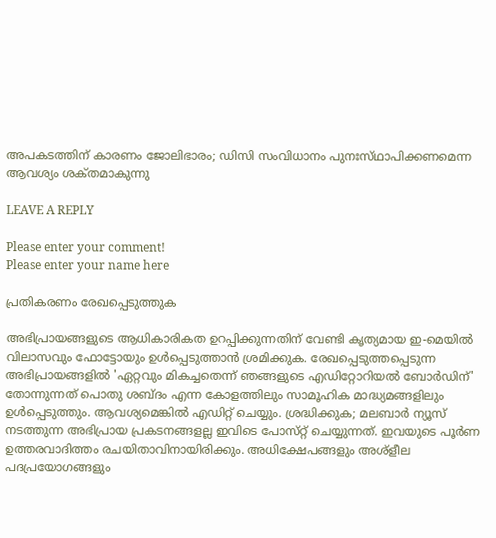അപകടത്തിന് കാരണം ജോലിഭാരം; ഡിസി സംവിധാനം പുനഃസ്‌ഥാപിക്കണമെന്ന ആവശ്യം ശക്‌തമാകുന്നു

LEAVE A REPLY

Please enter your comment!
Please enter your name here

പ്രതികരണം രേഖപ്പെടുത്തുക

അഭിപ്രായങ്ങളുടെ ആധികാരികത ഉറപ്പിക്കുന്നതിന് വേണ്ടി കൃത്യമായ ഇ-മെയിൽ വിലാസവും ഫോട്ടോയും ഉൾപ്പെടുത്താൻ ശ്രമിക്കുക. രേഖപ്പെടുത്തപ്പെടുന്ന അഭിപ്രായങ്ങളിൽ 'ഏറ്റവും മികച്ചതെന്ന് ഞങ്ങളുടെ എഡിറ്റോറിയൽ ബോർഡിന്' തോന്നുന്നത് പൊതു ശബ്‌ദം എന്ന കോളത്തിലും സാമൂഹിക മാദ്ധ്യമങ്ങളിലും ഉൾപ്പെടുത്തും. ആവശ്യമെങ്കിൽ എഡിറ്റ് ചെയ്യും. ശ്രദ്ധിക്കുക; മലബാർ ന്യൂസ് നടത്തുന്ന അഭിപ്രായ പ്രകടനങ്ങളല്ല ഇവിടെ പോസ്‌റ്റ് ചെയ്യുന്നത്. ഇവയുടെ പൂർണ ഉത്തരവാദിത്തം രചയിതാവിനായിരിക്കും. അധിക്ഷേപങ്ങളും അശ്‌ളീല പദപ്രയോഗങ്ങളും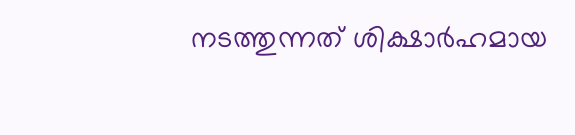നടത്തുന്നത് ശിക്ഷാർഹമായ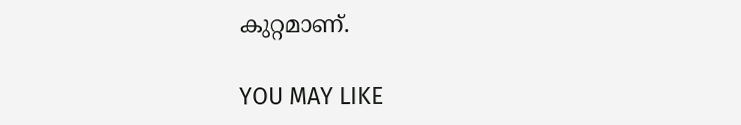കുറ്റമാണ്.

YOU MAY LIKE